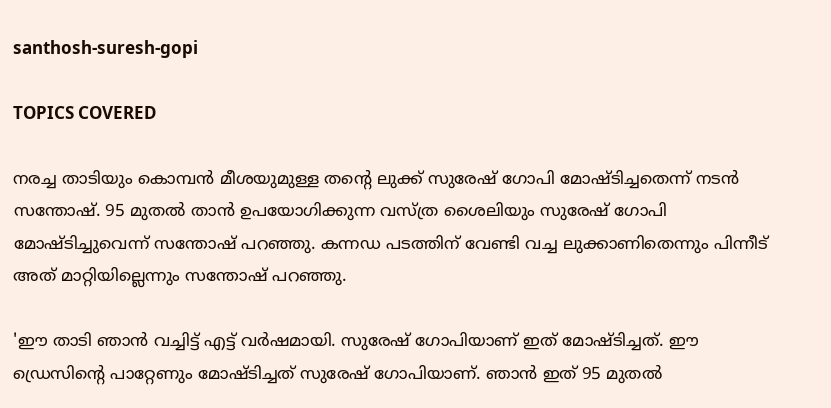santhosh-suresh-gopi

TOPICS COVERED

നരച്ച താടിയും കൊമ്പന്‍ മീശയുമുള്ള തന്‍റെ ലുക്ക് സുരേഷ് ഗോപി മോഷ്ടിച്ചതെന്ന് നടന്‍ സന്തോഷ്. 95 മുതല്‍ താന്‍ ഉപയോഗിക്കുന്ന വസ്ത്ര ശൈലിയും സുരേഷ് ഗോപി മോഷ്ടിച്ചുവെന്ന് സന്തോഷ് പറഞ്ഞു. കന്നഡ പടത്തിന് വേണ്ടി വച്ച ലുക്കാണിതെന്നും പിന്നീട് അത് മാറ്റിയില്ലെന്നും സന്തോഷ് പറഞ്ഞു.

'ഈ താടി ഞാന്‍ വച്ചിട്ട് എട്ട് വര്‍ഷമായി. സുരേഷ് ഗോപിയാണ് ഇത് മോഷ്ടിച്ചത്. ഈ ഡ്രെസിന്‍റെ പാറ്റേണും മോഷ്ടിച്ചത് സുരേഷ് ഗോപിയാണ്. ഞാന്‍ ഇത് 95 മുതല്‍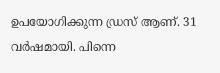ഉപയോഗിക്കുന്ന ഡ്രസ് ആണ്. 31 വര്‍ഷമായി. പിന്നെ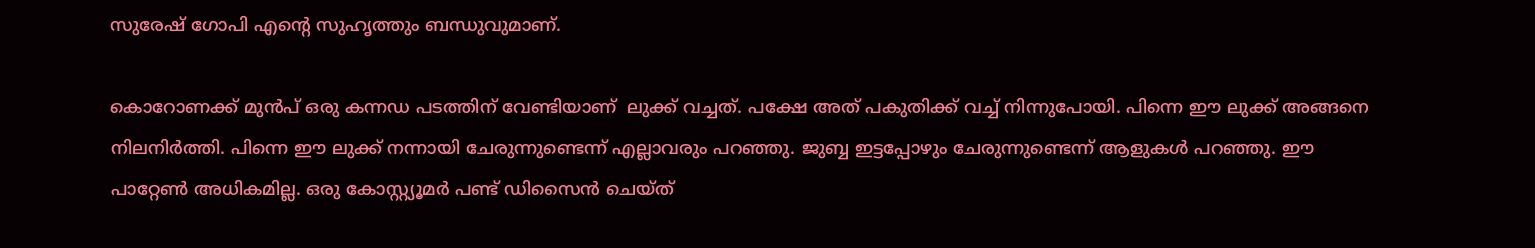സുരേഷ് ഗോപി എന്‍റെ സുഹൃത്തും ബന്ധുവുമാണ്.

കൊറോണക്ക് മുന്‍പ് ഒരു കന്നഡ പടത്തിന് വേണ്ടിയാണ്  ലുക്ക് വച്ചത്. പക്ഷേ അത് പകുതിക്ക് വച്ച് നിന്നുപോയി. പിന്നെ ഈ ലുക്ക് അങ്ങനെ നിലനിര്‍ത്തി. പിന്നെ ഈ ലുക്ക് നന്നായി ചേരുന്നുണ്ടെന്ന് എല്ലാവരും പറഞ്ഞു. ജുബ്ബ ഇട്ടപ്പോഴും ചേരുന്നുണ്ടെന്ന് ആളുകള്‍ പറഞ്ഞു. ഈ പാറ്റേണ്‍ അധികമില്ല. ഒരു കോസ്റ്റ്യൂമര്‍ പണ്ട് ഡിസൈന്‍ ചെയ്ത്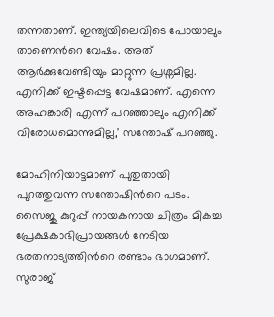തന്നതാണ്. ഇന്ത്യയിലെവിടെ പോയാലും താണെന്‍റെ വേഷം. അത് ആര്‍ക്കുവേണ്ടിയും മാറ്റുന്ന പ്രശ്നമില്ല. എനിക്ക് ഇഷ്ടപ്പെട്ട വേഷമാണ്. എന്നെ അഹങ്കാരി എന്ന് പറഞ്ഞാലും എനിക്ക് വിരോധമൊന്നുമില്ല,' സന്തോഷ് പറഞ്ഞു.

മോഹിനിയാട്ടമാണ് പുതുതായി പുറത്തുവന്ന സന്തോഷിന്‍റെ പടം. സൈജു കുറുപ്പ് നായകനായ ചിത്രം മികച്ച പ്രേക്ഷകാഭിപ്രായങ്ങള്‍ നേടിയ ഭരതനാട്യത്തിന്‍റെ രണ്ടാം ഭാഗമാണ്. സുരാജ്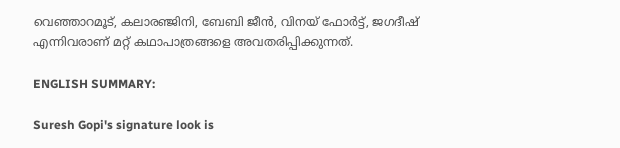വെഞ്ഞാറമൂട്, കലാരഞ്ജിനി, ബേബി ജീന്‍, വിനയ് ഫോര്‍ട്ട്, ജഗദീഷ് എന്നിവരാണ് മറ്റ് കഥാപാത്രങ്ങളെ അവതരിപ്പിക്കുന്നത്.

ENGLISH SUMMARY:

Suresh Gopi's signature look is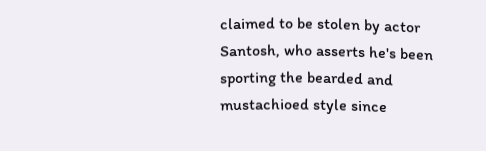claimed to be stolen by actor Santosh, who asserts he's been sporting the bearded and mustachioed style since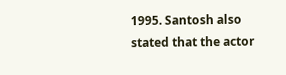1995. Santosh also stated that the actor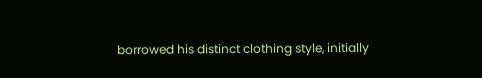borrowed his distinct clothing style, initially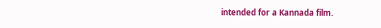intended for a Kannada film.